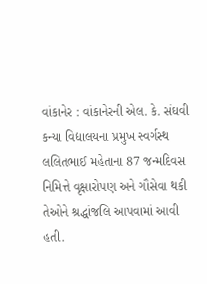વાંકાનેર : વાંકાનેરની એલ. કે. સંઘવી કન્યા વિદ્યાલયના પ્રમુખ સ્વર્ગસ્થ લલિતભાઈ મહેતાના 87 જન્મદિવસ નિમિત્તે વૃક્ષારોપણ અને ગૌસેવા થકી તેઓને શ્રદ્ધાંજલિ આપવામાં આવી હતી.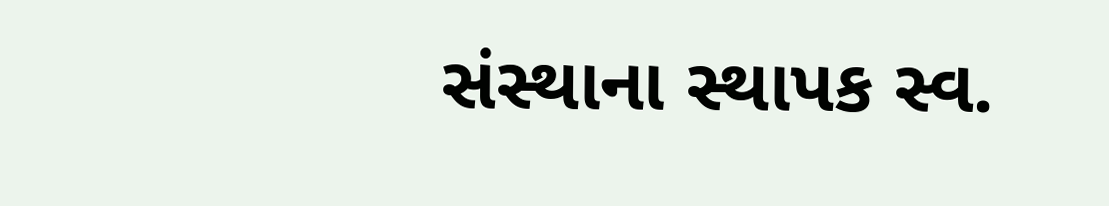સંસ્થાના સ્થાપક સ્વ.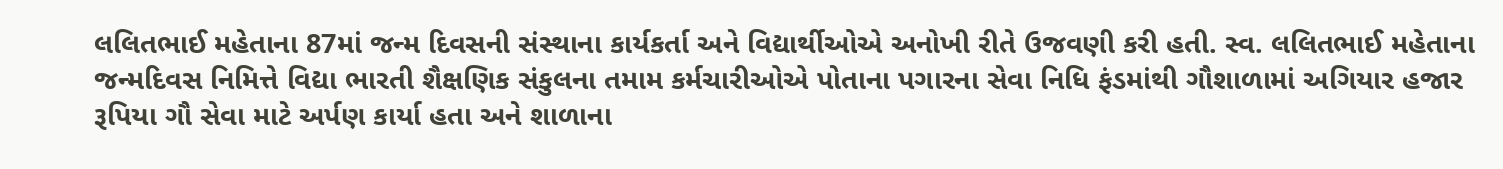લલિતભાઈ મહેતાના 87માં જન્મ દિવસની સંસ્થાના કાર્યકર્તા અને વિદ્યાર્થીઓએ અનોખી રીતે ઉજવણી કરી હતી. સ્વ. લલિતભાઈ મહેતાના જન્મદિવસ નિમિત્તે વિદ્યા ભારતી શૈક્ષણિક સંકુલના તમામ કર્મચારીઓએ પોતાના પગારના સેવા નિધિ ફંડમાંથી ગૌશાળામાં અગિયાર હજાર રૂપિયા ગૌ સેવા માટે અર્પણ કાર્યા હતા અને શાળાના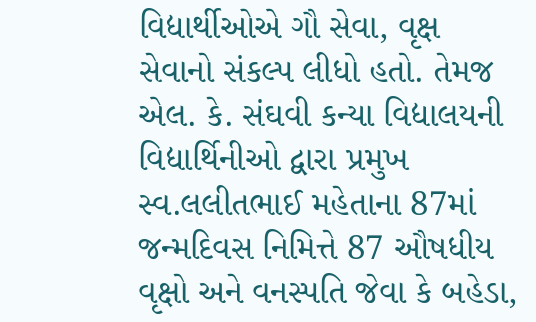વિદ્યાર્થીઓએ ગૌ સેવા, વૃક્ષ સેવાનો સંકલ્પ લીધો હતો. તેમજ એલ. કે. સંઘવી કન્યા વિદ્યાલયની વિદ્યાર્થિનીઓ દ્વારા પ્રમુખ સ્વ.લલીતભાઈ મહેતાના 87માં જન્મદિવસ નિમિત્તે 87 ઔષધીય વૃક્ષો અને વનસ્પતિ જેવા કે બહેડા,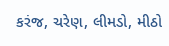કરંજ, ચરેણ, લીમડો, મીઠો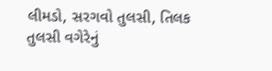લીમડો, સરગવો તુલસી, તિલક તુલસી વગેરેનું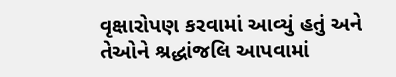વૃક્ષારોપણ કરવામાં આવ્યું હતું અને તેઓને શ્રદ્ધાંજલિ આપવામાં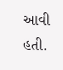આવી હતી.